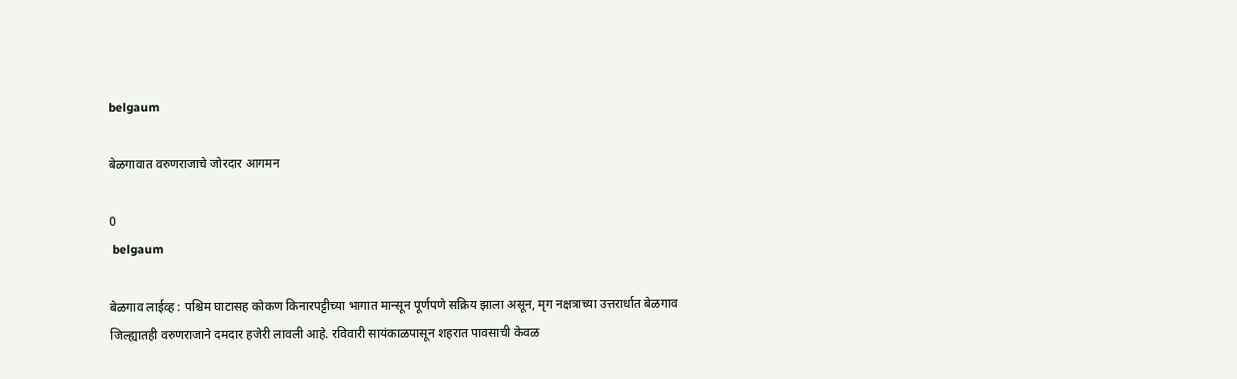belgaum

बेळगावात वरुणराजाचे जोरदार आगमन

0
 belgaum

बेळगाव लाईव्ह : पश्चिम घाटासह कोकण किनारपट्टीच्या भागात मान्सून पूर्णपणे सक्रिय झाला असून, मृग नक्षत्राच्या उत्तरार्धात बेळगाव जिल्ह्यातही वरुणराजाने दमदार हजेरी लावली आहे. रविवारी सायंकाळपासून शहरात पावसाची केवळ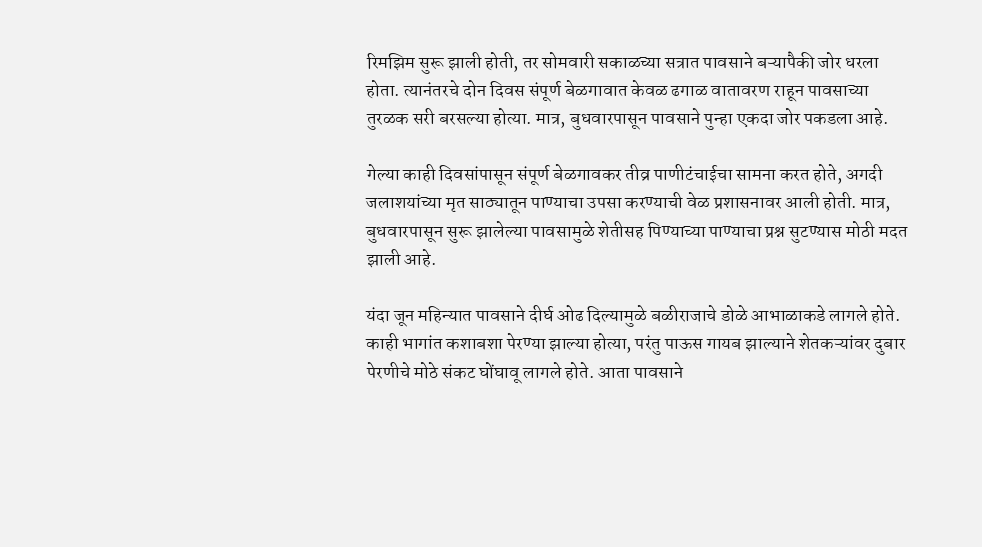रिमझिम सुरू झाली होती, तर सोमवारी सकाळच्या सत्रात पावसाने बऱ्यापैकी जोर धरला होता. त्यानंतरचे दोन दिवस संपूर्ण बेळगावात केवळ ढगाळ वातावरण राहून पावसाच्या तुरळक सरी बरसल्या होत्या. मात्र, बुधवारपासून पावसाने पुन्हा एकदा जोर पकडला आहे.

गेल्या काही दिवसांपासून संपूर्ण बेळगावकर तीव्र पाणीटंचाईचा सामना करत होते, अगदी जलाशयांच्या मृत साठ्यातून पाण्याचा उपसा करण्याची वेळ प्रशासनावर आली होती. मात्र, बुधवारपासून सुरू झालेल्या पावसामुळे शेतीसह पिण्याच्या पाण्याचा प्रश्न सुटण्यास मोठी मदत झाली आहे.

यंदा जून महिन्यात पावसाने दीर्घ ओढ दिल्यामुळे बळीराजाचे डोळे आभाळाकडे लागले होते. काही भागांत कशाबशा पेरण्या झाल्या होत्या, परंतु पाऊस गायब झाल्याने शेतकऱ्यांवर दुबार पेरणीचे मोठे संकट घोंघावू लागले होते. आता पावसाने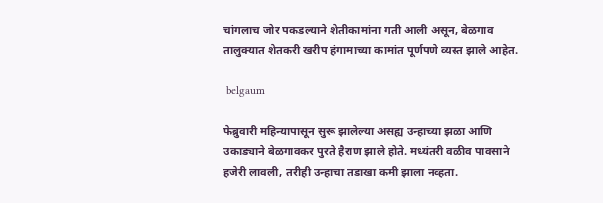चांगलाच जोर पकडल्याने शेतीकामांना गती आली असून, बेळगाव तालुक्यात शेतकरी खरीप हंगामाच्या कामांत पूर्णपणे व्यस्त झाले आहेत.

 belgaum

फेब्रुवारी महिन्यापासून सुरू झालेल्या असह्य उन्हाच्या झळा आणि उकाड्याने बेळगावकर पुरते हैराण झाले होते. मध्यंतरी वळीव पावसाने हजेरी लावली, तरीही उन्हाचा तडाखा कमी झाला नव्हता.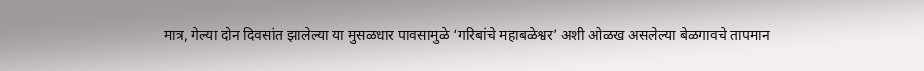मात्र, गेल्या दोन दिवसांत झालेल्या या मुसळधार पावसामुळे ‘गरिबांचे महाबळेश्वर’ अशी ओळख असलेल्या बेळगावचे तापमान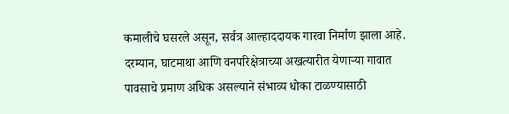कमालीचे घसरले असून, सर्वत्र आल्हाददायक गारवा निर्माण झाला आहे. दरम्यान, घाटमाथा आणि वनपरिक्षेत्राच्या अखत्यारीत येणाऱ्या गावात पावसाचे प्रमाण अधिक असल्याने संभाव्य धोका टाळण्यासाठी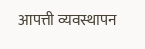आपत्ती व्यवस्थापन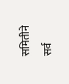समितीने सर्व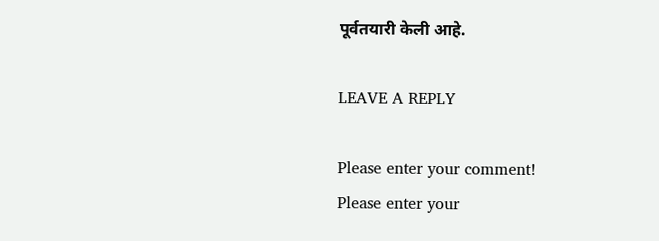पूर्वतयारी केली आहे.

LEAVE A REPLY

Please enter your comment!
Please enter your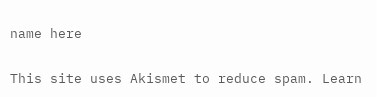name here

This site uses Akismet to reduce spam. Learn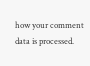how your comment data is processed.